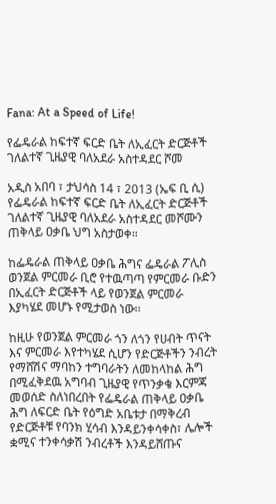Fana: At a Speed of Life!

የፌዴራል ከፍተኛ ፍርድ ቤት ለኢፈርት ድርጅቶች ገለልተኛ ጊዜያዊ ባለአደራ አስተዳደር ሾመ

አዲስ አበባ ፣ ታህሳስ 14 ፣ 2013 (ኤፍ ቢ ሲ) የፌዴራል ከፍተኛ ፍርድ ቤት ለኢፈርት ድርጅቶች ገለልተኛ ጊዜያዊ ባለአደራ አስተዳደር መሾሙን ጠቅላይ ዐቃቤ ህግ አስታወቀ።

ከፌዴራል ጠቅላይ ዐቃቤ ሕግና ፌዴራል ፖሊስ ወንጀል ምርመራ ቢሮ የተዉጣጣ የምርመራ ቡድን በኢፈርት ድርጅቶች ላይ የወንጀል ምርመራ እያካሄደ መሆኑ የሚታወስ ነው፡፡

ከዚሁ የወንጀል ምርመራ ጎን ለጎን የሀብት ጥናት እና ምርመራ እየተካሄደ ሲሆን የድርጅቶችን ንብረት የማሸሽና ማባከን ተግባራትን ለመከላከል ሕግ በሚፈቅደዉ አግባብ ጊዜያዊ የጥንቃቄ እርምጃ መወሰድ ስለነበረበት የፌዴራል ጠቅላይ ዐቃቤ ሕግ ለፍርድ ቤት የዕግድ አቤቱታ በማቅረብ የድርጅቶቹ የባንክ ሂሳብ እንዳይንቀሳቀስ፣ ሌሎች ቋሚና ተንቀሳቃሽ ንብረቶች እንዳይሸጡና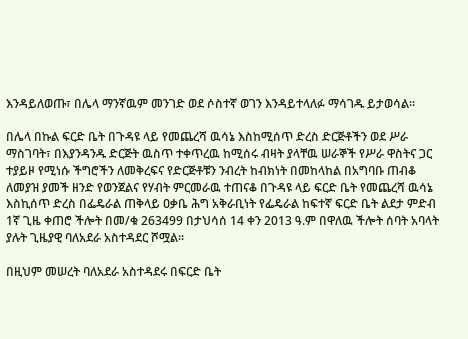እንዳይለወጡ፣ በሌላ ማንኛዉም መንገድ ወደ ሶስተኛ ወገን እንዳይተላለፉ ማሳገዱ ይታወሳል፡፡

በሌላ በኩል ፍርድ ቤት በጉዳዩ ላይ የመጨረሻ ዉሳኔ እስከሚሰጥ ድረስ ድርጅቶችን ወደ ሥራ ማስገባት፣ በእያንዳንዱ ድርጅት ዉስጥ ተቀጥረዉ ከሚሰሩ ብዛት ያላቸዉ ሠራኞች የሥራ ዋስትና ጋር ተያይዞ የሚነሱ ችግሮችን ለመቅረፍና የድርጅቶቹን ንብረት ከብክነት በመከላከል በአግባቡ ጠብቆ ለመያዝ ያመች ዘንድ የወንጀልና የሃብት ምርመራዉ ተጠናቆ በጉዳዩ ላይ ፍርድ ቤት የመጨረሻ ዉሳኔ እስኪሰጥ ድረስ በፌዴራል ጠቅላይ ዐቃቤ ሕግ አቅራቢነት የፌዴራል ከፍተኛ ፍርድ ቤት ልደታ ምድብ 1ኛ ጊዜ ቀጠሮ ችሎት በመ/ቁ 263499 በታህሳሰ 14 ቀን 2013 ዓ.ም በዋለዉ ችሎት ሰባት አባላት ያሉት ጊዜያዊ ባለአደራ አስተዳደር ሾሟል፡፡

በዚህም መሠረት ባለአደራ አስተዳደሩ በፍርድ ቤት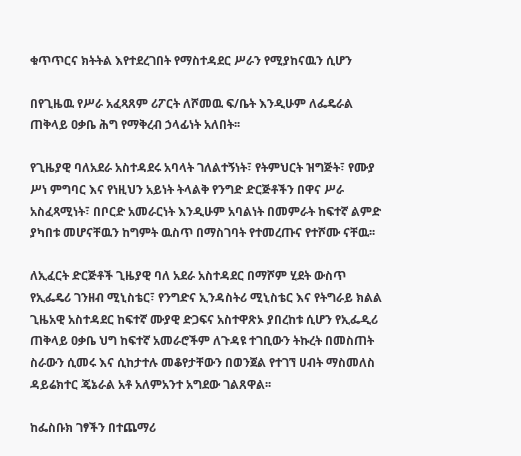ቁጥጥርና ክትትል እየተደረገበት የማስተዳደር ሥራን የሚያከናዉን ሲሆን

በየጊዜዉ የሥራ አፈጻጸም ሪፖርት ለሾመዉ ፍ/ቤት እንዲሁም ለፌዴራል ጠቅላይ ዐቃቤ ሕግ የማቅረብ ኃላፊነት አለበት፡፡

የጊዜያዊ ባለአደራ አስተዳደሩ አባላት ገለልተኝነት፣ የትምህርት ዝግጅት፣ የሙያ ሥነ ምግባር እና የነዚህን አይነት ትላልቅ የንግድ ድርጅቶችን በዋና ሥራ አስፈጻሚነት፣ በቦርድ አመራርነት እንዲሁም አባልነት በመምራት ከፍተኛ ልምድ ያካበቱ መሆናቸዉን ከግምት ዉስጥ በማስገባት የተመረጡና የተሾሙ ናቸዉ፡፡

ለኢፈርት ድርጅቶች ጊዜያዊ ባለ አደራ አስተዳደር በማሾም ሂደት ውስጥ የኢፌዴሪ ገንዘብ ሚኒስቴር፣ የንግድና ኢንዳስትሪ ሚኒስቴር እና የትግራይ ክልል ጊዜአዊ አስተዳደር ከፍተኛ ሙያዊ ድጋፍና አስተዋጽኦ ያበረከቱ ሲሆን የኢፌዲሪ ጠቅላይ ዐቃቤ ህግ ከፍተኛ አመራሮችም ለጉዳዩ ተገቢውን ትኩረት በመስጠት ስራውን ሲመሩ እና ሲከታተሉ መቆየታቸውን በወንጀል የተገኘ ሀብት ማስመለስ ዳይሬክተር ጄኔራል አቶ አለምአንተ አግደው ገልጸዋል፡፡

ከፌስቡክ ገፃችን በተጨማሪ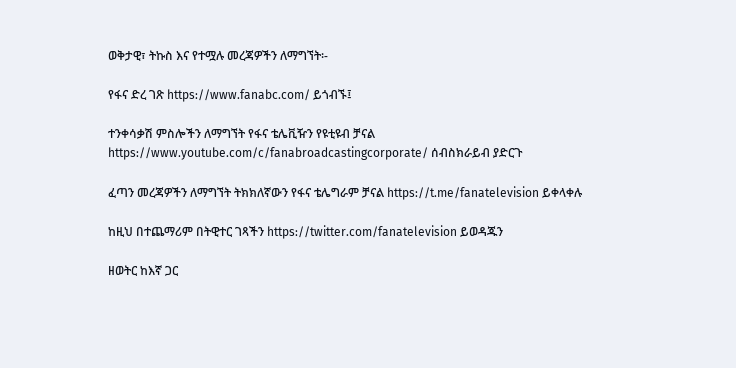ወቅታዊ፣ ትኩስ እና የተሟሉ መረጃዎችን ለማግኘት፡-

የፋና ድረ ገጽ https://www.fanabc.com/ ይጎብኙ፤

ተንቀሳቃሽ ምስሎችን ለማግኘት የፋና ቴሌቪዥን የዩቲዩብ ቻናል https://www.youtube.com/c/fanabroadcastingcorporate/ ሰብስክራይብ ያድርጉ

ፈጣን መረጃዎችን ለማግኘት ትክክለኛውን የፋና ቴሌግራም ቻናል https://t.me/fanatelevision ይቀላቀሉ

ከዚህ በተጨማሪም በትዊተር ገጻችን https://twitter.com/fanatelevision ይወዳጁን

ዘወትር ከእኛ ጋር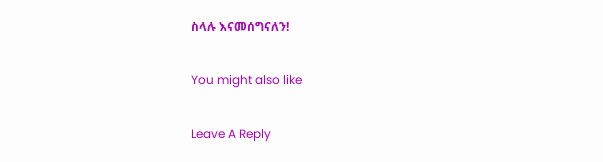ስላሉ እናመሰግናለን!

You might also like

Leave A Reply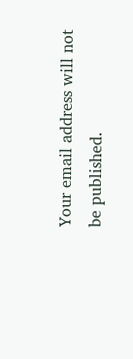Your email address will not be published.